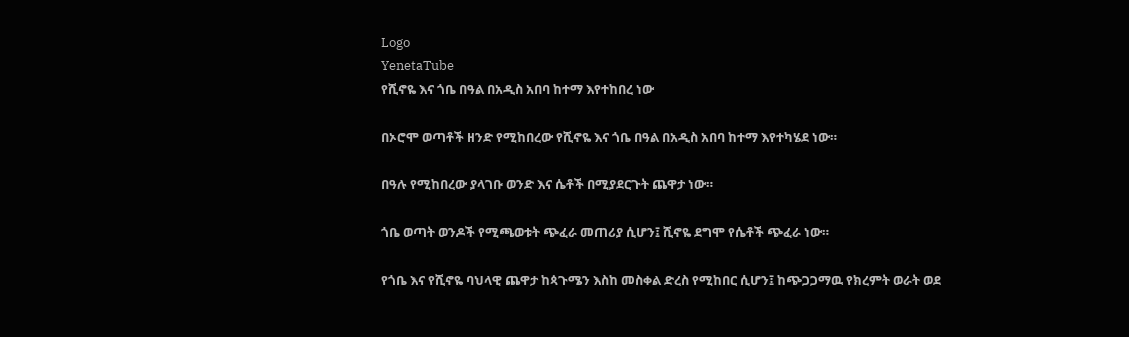Logo
YenetaTube
የሺኖዬ እና ጎቤ በዓል በአዲስ አበባ ከተማ እየተከበረ ነው

በኦሮሞ ወጣቶች ዘንድ የሚከበረው የሺኖዬ እና ጎቤ በዓል በአዲስ አበባ ከተማ እየተካሄደ ነው።

በዓሉ የሚከበረው ያላገቡ ወንድ እና ሴቶች በሚያደርጉት ጨዋታ ነው።

ጎቤ ወጣት ወንዶች የሚጫወቱት ጭፈራ መጠሪያ ሲሆን፤ ሺኖዬ ደግሞ የሴቶች ጭፈራ ነው።

የጎቤ እና የሺኖዬ ባህላዊ ጨዋታ ከጳጉሜን እስከ መስቀል ድረስ የሚከበር ሲሆን፤ ከጭጋጋማዉ የክረምት ወራት ወደ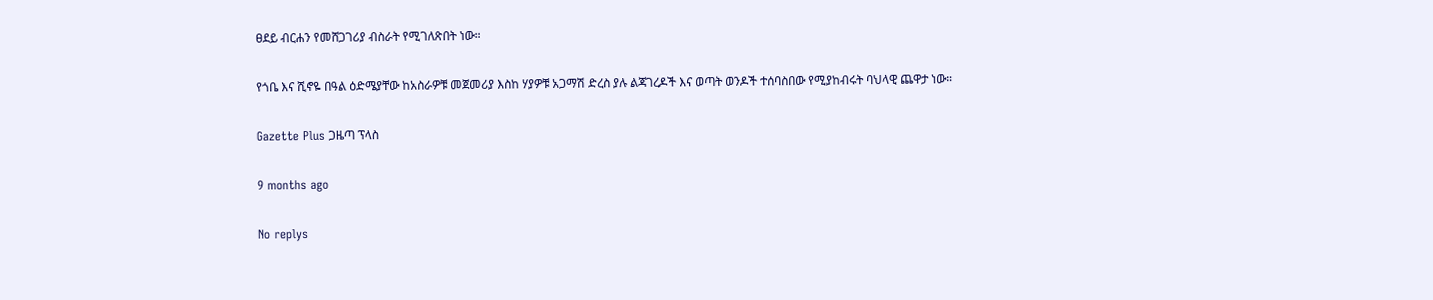ፀደይ ብርሐን የመሸጋገሪያ ብስራት የሚገለጽበት ነው።

የጎቤ እና ሺኖዬ በዓል ዕድሜያቸው ከአስራዎቹ መጀመሪያ እስከ ሃያዎቹ አጋማሽ ድረስ ያሉ ልጃገረዶች እና ወጣት ወንዶች ተሰባስበው የሚያከብሩት ባህላዊ ጨዋታ ነው።

Gazette Plus ጋዜጣ ፕላስ

9 months ago

No replys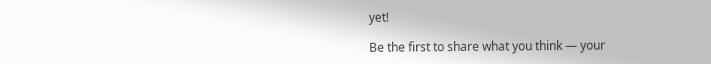yet!

Be the first to share what you think — your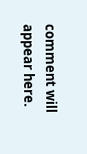comment will appear here.